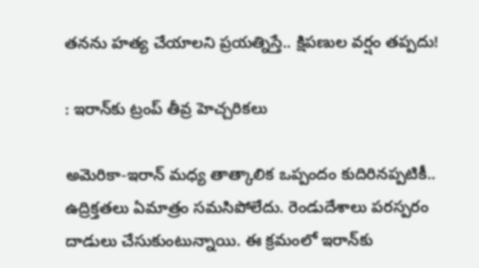తనను హత్య చేయాలని ప్రయత్నిస్తే.. క్షిపణుల వర్షం తప్పదు!

: ఇరాన్‌కు ట్రంప్ తీవ్ర హెచ్చరికలు

అమెరికా-ఇరాన్ మధ్య తాత్కాలిక ఒప్పందం కుదిరినప్పటికీ.. ఉద్రిక్తతలు ఏమాత్రం సమసిపోలేదు. రెండుదేశాలు పరస్పరం దాడులు చేసుకుంటున్నాయి. ఈ క్రమంలో ఇరాన్‌కు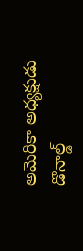అమెరికా అధ్యక్షుడు డొనాల్డ్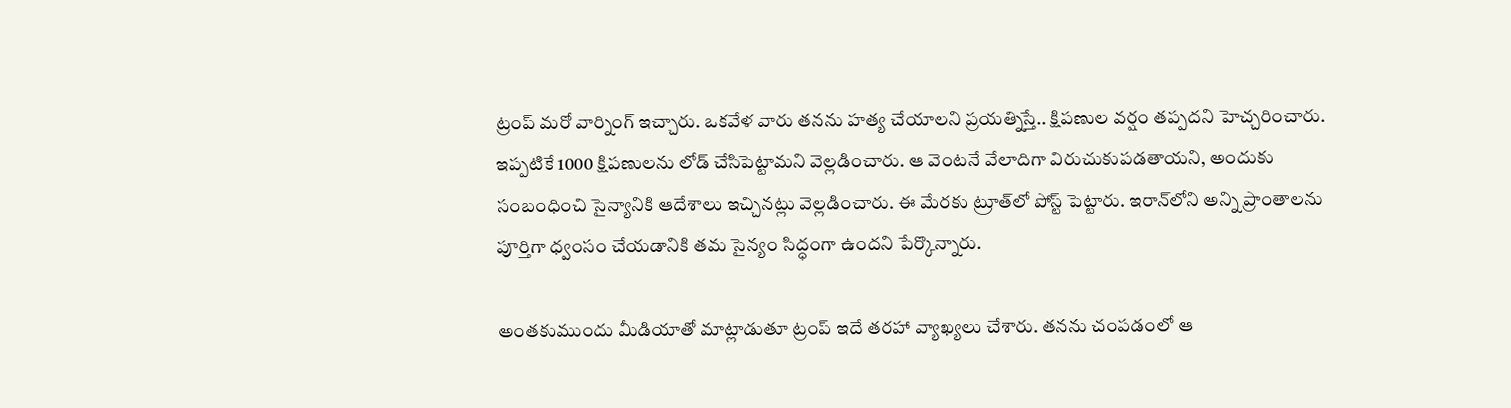ట్రంప్ మరో వార్నింగ్ ఇచ్చారు. ఒకవేళ వారు తనను హత్య చేయాలని ప్రయత్నిస్తే.. క్షిపణుల వర్షం తప్పదని హెచ్చరించారు. ఇప్పటికే 1000 క్షిపణులను లోడ్‌ చేసిపెట్టామని వెల్లడించారు. ఆ వెంటనే వేలాదిగా విరుచుకుపడతాయని, అందుకు సంబంధించి సైన్యానికి ఆదేశాలు ఇచ్చినట్లు వెల్లడించారు. ఈ మేరకు ట్రూత్‌లో పోస్ట్‌ పెట్టారు. ఇరాన్‌లోని అన్ని ప్రాంతాలను పూర్తిగా ధ్వంసం చేయడానికి తమ సైన్యం సిద్ధంగా ఉందని పేర్కొన్నారు.

అంతకుముందు మీడియాతో మాట్లాడుతూ ట్రంప్ ఇదే తరహా వ్యాఖ్యలు చేశారు. తనను చంపడంలో ఆ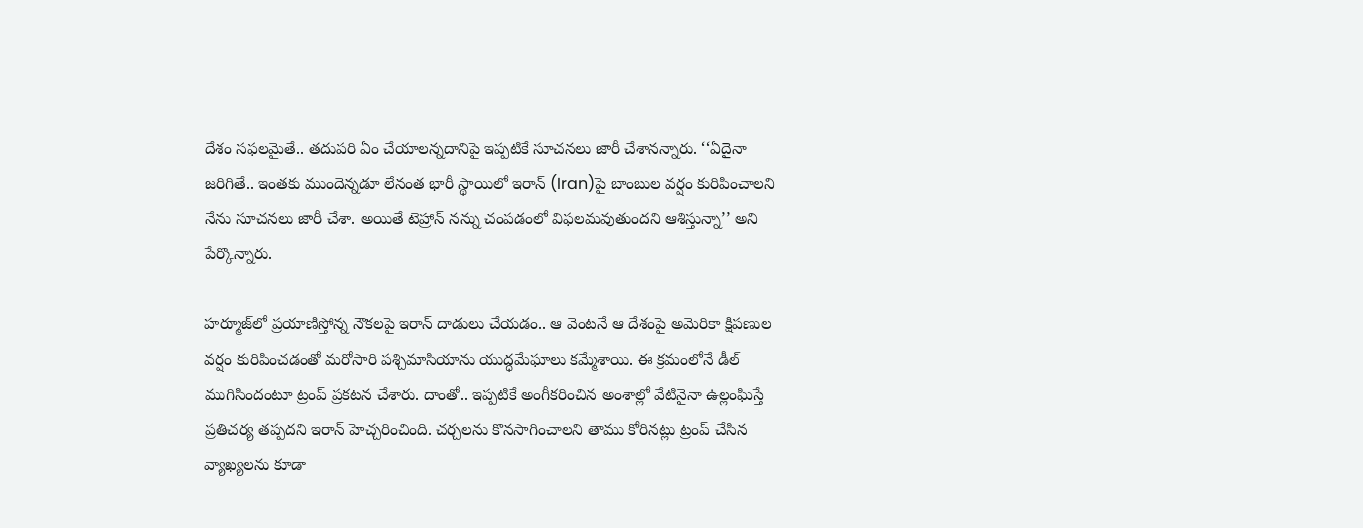దేశం సఫలమైతే.. తదుపరి ఏం చేయాలన్నదానిపై ఇప్పటికే సూచనలు జారీ చేశానన్నారు. ‘‘ఏదైనా జరిగితే.. ఇంతకు ముందెన్నడూ లేనంత భారీ స్థాయిలో ఇరాన్‌ (Iran)పై బాంబుల వర్షం కురిపించాలని నేను సూచనలు జారీ చేశా. అయితే టెహ్రాన్‌ నన్ను చంపడంలో విఫలమవుతుందని ఆశిస్తున్నా’’ అని పేర్కొన్నారు.

హర్మూజ్‌లో ప్రయాణిస్తోన్న నౌకలపై ఇరాన్ దాడులు చేయడం.. ఆ వెంటనే ఆ దేశంపై అమెరికా క్షిపణుల వర్షం కురిపించడంతో మరోసారి పశ్చిమాసియాను యుద్ధమేఘాలు కమ్మేశాయి. ఈ క్రమంలోనే డీల్ ముగిసిందంటూ ట్రంప్ ప్రకటన చేశారు. దాంతో.. ఇప్పటికే అంగీకరించిన అంశాల్లో వేటినైనా ఉల్లంఘిస్తే ప్రతిచర్య తప్పదని ఇరాన్ హెచ్చరించింది. చర్చలను కొనసాగించాలని తాము కోరినట్లు ట్రంప్ చేసిన వ్యాఖ్యలను కూడా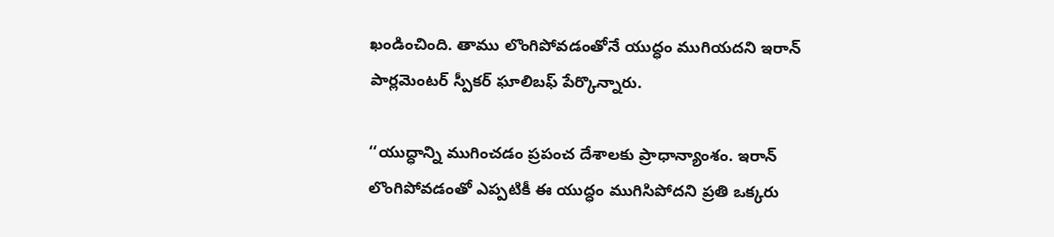ఖండించింది. తాము లొంగిపోవడంతోనే యుద్ధం ముగియదని ఇరాన్ పార్లమెంటర్ స్పీకర్ ఘాలిబఫ్ పేర్కొన్నారు.

‘‘యుద్ధాన్ని ముగించడం ప్రపంచ దేశాలకు ప్రాధాన్యాంశం. ఇరాన్ లొంగిపోవడంతో ఎప్పటికీ ఈ యుద్ధం ముగిసిపోదని ప్రతి ఒక్కరు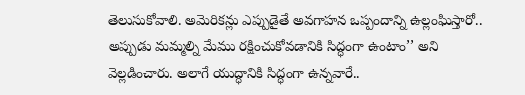తెలుసుకోవాలి. అమెరికన్లు ఎప్పుడైతే అవగాహన ఒప్పందాన్ని ఉల్లంఘిస్తారో.. అప్పుడు మమ్మల్ని మేము రక్షించుకోవడానికి సిద్ధంగా ఉంటాం’’ అని వెల్లడించారు. అలాగే యుద్ధానికి సిద్ధంగా ఉన్నవారే..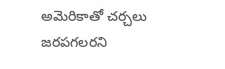అమెరికాతో చర్చలు జరపగలరని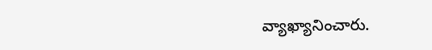వ్యాఖ్యానించారు.